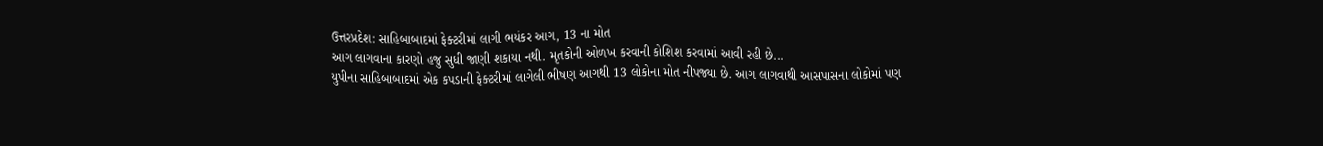ઉત્તરપ્રદેશ: સાહિબાબાદમાં ફેક્ટરીમાં લાગી ભયંકર આગ, 13 ના મોત
આગ લાગવાના કારણો હજુ સુધી જાણી શકાયા નથી. મૃતકોની ઓળખ કરવાની કોશિશ કરવામાં આવી રહી છે...
યુપીના સાહિબાબાદમાં એક કપડાની ફેક્ટરીમાં લાગેલી ભીષણ આગથી 13 લોકોના મોત નીપજ્યા છે. આગ લાગવાથી આસપાસના લોકોમાં પણ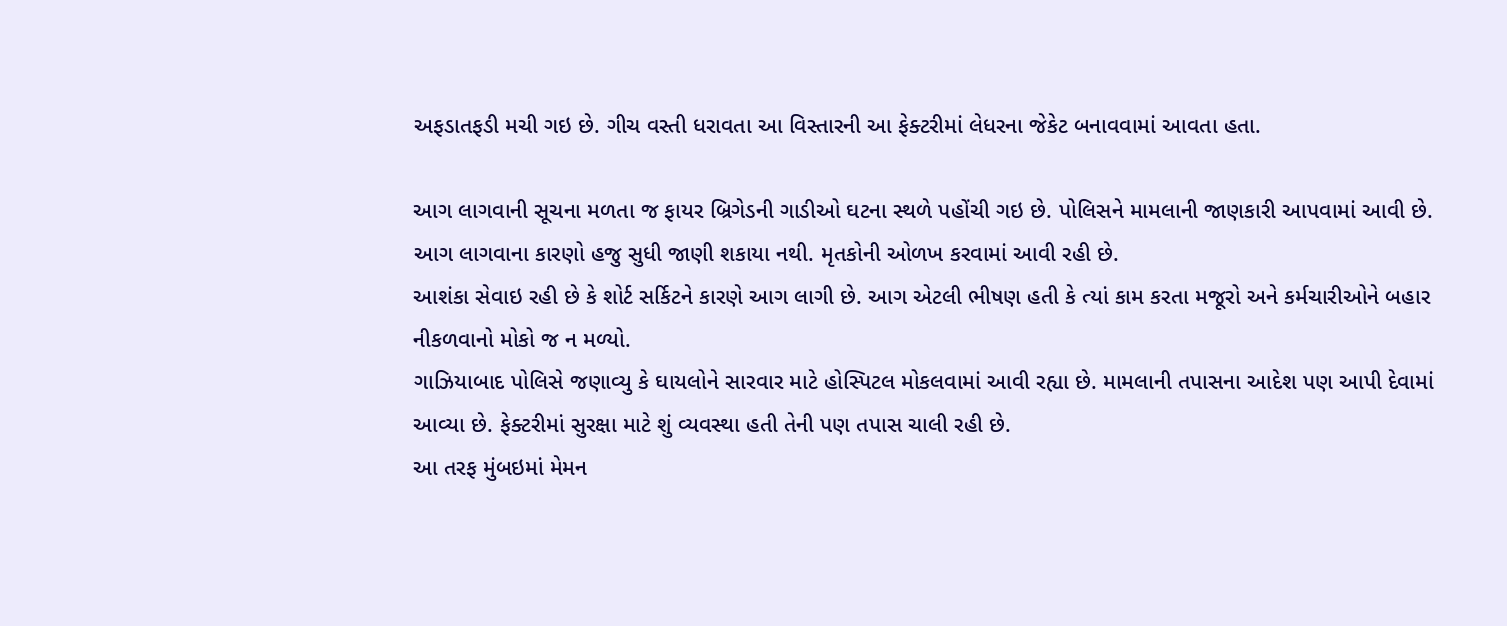અફડાતફડી મચી ગઇ છે. ગીચ વસ્તી ધરાવતા આ વિસ્તારની આ ફેક્ટરીમાં લેધરના જેકેટ બનાવવામાં આવતા હતા.

આગ લાગવાની સૂચના મળતા જ ફાયર બ્રિગેડની ગાડીઓ ઘટના સ્થળે પહોંચી ગઇ છે. પોલિસને મામલાની જાણકારી આપવામાં આવી છે. આગ લાગવાના કારણો હજુ સુધી જાણી શકાયા નથી. મૃતકોની ઓળખ કરવામાં આવી રહી છે.
આશંકા સેવાઇ રહી છે કે શોર્ટ સર્કિટને કારણે આગ લાગી છે. આગ એટલી ભીષણ હતી કે ત્યાં કામ કરતા મજૂરો અને કર્મચારીઓને બહાર નીકળવાનો મોકો જ ન મળ્યો.
ગાઝિયાબાદ પોલિસે જણાવ્યુ કે ઘાયલોને સારવાર માટે હોસ્પિટલ મોકલવામાં આવી રહ્યા છે. મામલાની તપાસના આદેશ પણ આપી દેવામાં આવ્યા છે. ફેક્ટરીમાં સુરક્ષા માટે શું વ્યવસ્થા હતી તેની પણ તપાસ ચાલી રહી છે.
આ તરફ મુંબઇમાં મેમન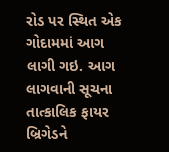રોડ પર સ્થિત એક ગોદામમાં આગ લાગી ગઇ. આગ લાગવાની સૂચના તાત્કાલિક ફાયર બ્રિગેડને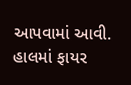આપવામાં આવી. હાલમાં ફાયર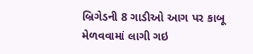બ્રિગેડની 8 ગાડીઓ આગ પર કાબૂ મેળવવામાં લાગી ગઇ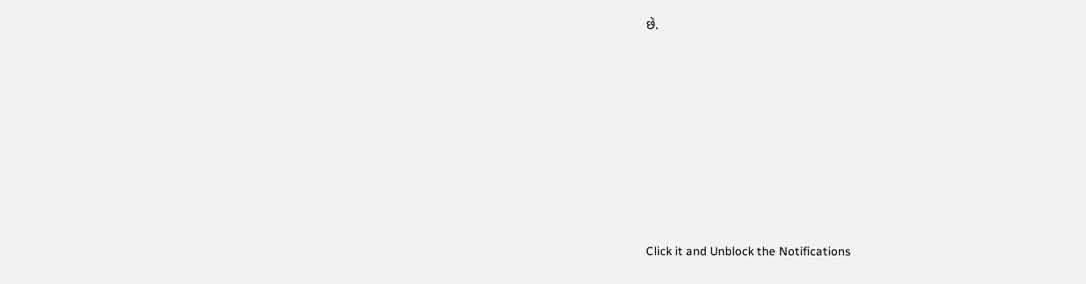છે.












Click it and Unblock the Notifications